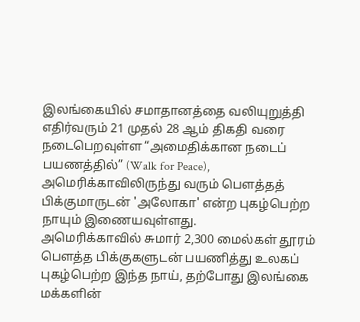இலங்கையில் சமாதானத்தை வலியுறுத்தி எதிர்வரும் 21 முதல் 28 ஆம் திகதி வரை
நடைபெறவுள்ள “அமைதிக்கான நடைப் பயணத்தில்” (Walk for Peace),
அமெரிக்காவிலிருந்து வரும் பௌத்தத் பிக்குமாருடன் 'அலோகா' என்ற புகழ்பெற்ற
நாயும் இணையவுள்ளது.
அமெரிக்காவில் சுமார் 2,300 மைல்கள் தூரம்
பௌத்த பிக்குகளுடன் பயணித்து உலகப் புகழ்பெற்ற இந்த நாய், தற்போது இலங்கை
மக்களின்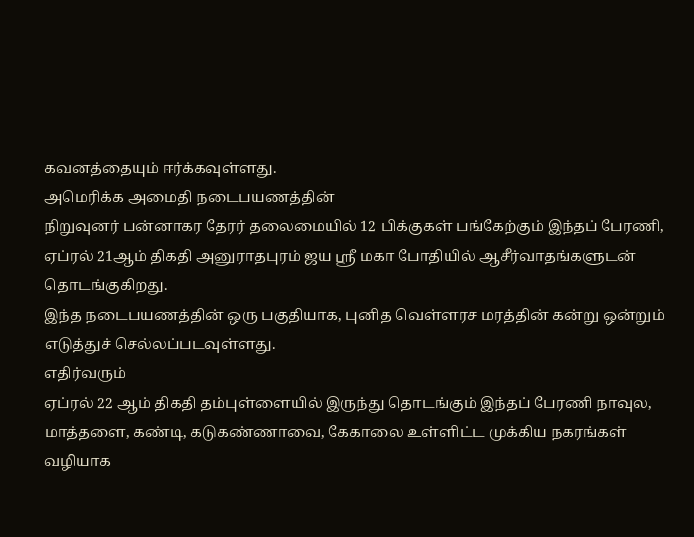கவனத்தையும் ஈர்க்கவுள்ளது.
அமெரிக்க அமைதி நடைபயணத்தின்
நிறுவுனர் பன்னாகர தேரர் தலைமையில் 12 பிக்குகள் பங்கேற்கும் இந்தப் பேரணி,
ஏப்ரல் 21ஆம் திகதி அனுராதபுரம் ஜய ஸ்ரீ மகா போதியில் ஆசீர்வாதங்களுடன்
தொடங்குகிறது.
இந்த நடைபயணத்தின் ஒரு பகுதியாக, புனித வெள்ளரச மரத்தின் கன்று ஒன்றும் எடுத்துச் செல்லப்படவுள்ளது.
எதிர்வரும்
ஏப்ரல் 22 ஆம் திகதி தம்புள்ளையில் இருந்து தொடங்கும் இந்தப் பேரணி நாவுல,
மாத்தளை, கண்டி, கடுகண்ணாவை, கேகாலை உள்ளிட்ட முக்கிய நகரங்கள் வழியாக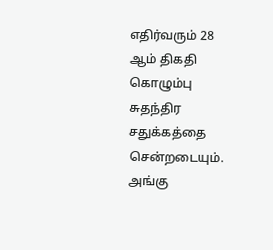எதிர்வரும் 28 ஆம் திகதி கொழும்பு சுதந்திர சதுக்கத்தை சென்றடையும்.
அங்கு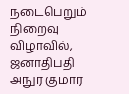நடைபெறும் நிறைவு விழாவில், ஜனாதிபதி அநுர குமார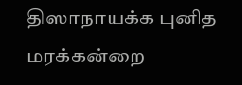திஸாநாயக்க புனித மரக்கன்றை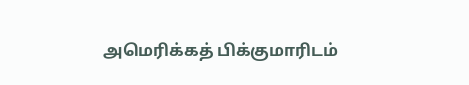அமெரிக்கத் பிக்குமாரிடம்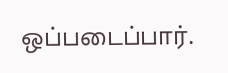ஒப்படைப்பார்.